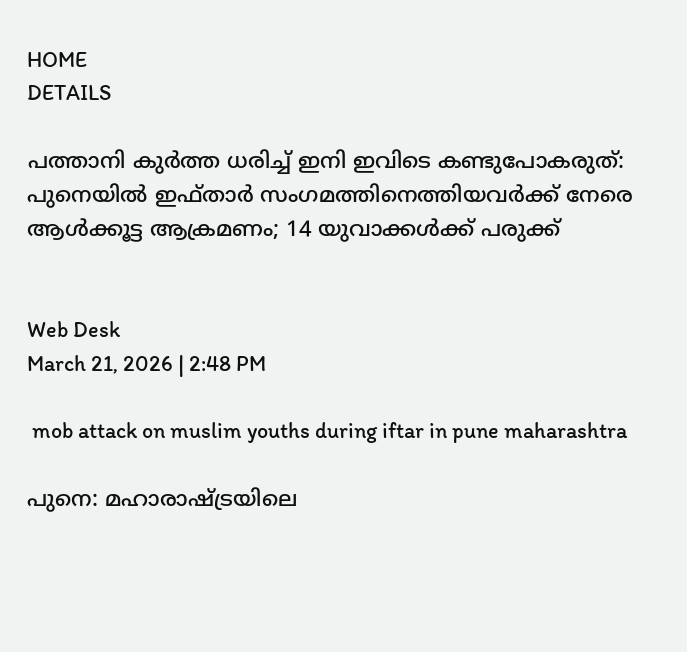HOME
DETAILS

പത്താനി കുർത്ത ധരിച്ച് ഇനി ഇവിടെ കണ്ടുപോകരുത്: പുനെയിൽ ഇഫ്താർ സംഗമത്തിനെത്തിയവർക്ക് നേരെ ആൾക്കൂട്ട ആക്രമണം; 14 യുവാക്കൾക്ക് പരുക്ക്


Web Desk
March 21, 2026 | 2:48 PM

 mob attack on muslim youths during iftar in pune maharashtra

പുനെ: മഹാരാഷ്ട്രയിലെ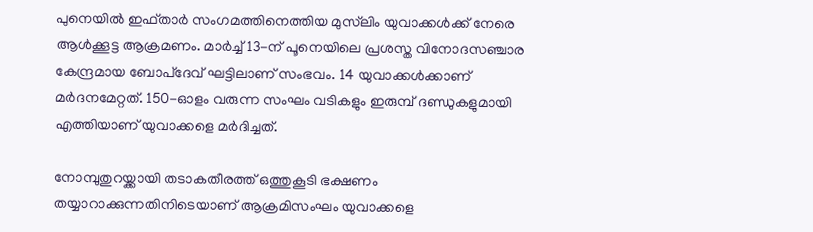പുനെയിൽ ഇഫ്താർ സംഗമത്തിനെത്തിയ മുസ്‌ലിം യുവാക്കൾക്ക് നേരെ ആൾക്കൂട്ട ആക്രമണം. മാർച്ച് 13-ന് പൂനെയിലെ പ്രശസ്ത വിനോദസഞ്ചാര കേന്ദ്രമായ ബോപ്‌ദേവ് ഘട്ടിലാണ് സംഭവം. 14 യുവാക്കൾക്കാണ് മർദനമേറ്റത്. 150-ഓളം വരുന്ന സംഘം വടികളും ഇരുമ്പ് ദണ്ഡുകളുമായി എത്തിയാണ് യുവാക്കളെ മർദിച്ചത്.

നോമ്പുതുറയ്ക്കായി തടാകതീരത്ത് ഒത്തുകൂടി ഭക്ഷണം തയ്യാറാക്കുന്നതിനിടെയാണ് ആക്രമിസംഘം യുവാക്കളെ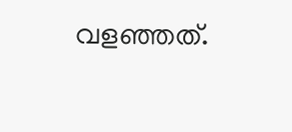വളഞ്ഞത്.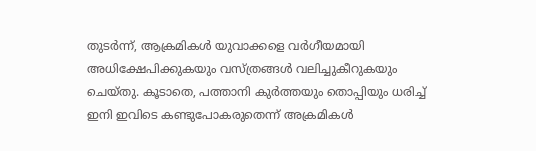തുടർന്ന്, ആക്രമികൾ യുവാക്കളെ വർഗീയമായി അധിക്ഷേപിക്കുകയും വസ്ത്രങ്ങൾ വലിച്ചുകീറുകയും ചെയ്തു. കൂടാതെ, പത്താനി കുർത്തയും തൊപ്പിയും ധരിച്ച് ഇനി ഇവിടെ കണ്ടുപോകരുതെന്ന് അക്രമികൾ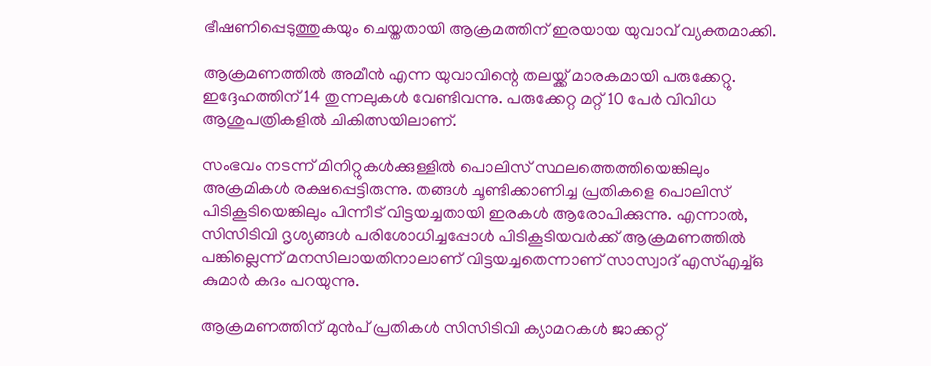ഭീഷണിപ്പെടുത്തുകയും ചെയ്തതായി ആക്രമത്തിന് ഇരയായ യുവാവ് വ്യക്തമാക്കി.

ആക്രമണത്തിൽ അമീൻ എന്ന യുവാവിന്റെ തലയ്ക്ക് മാരകമായി പരുക്കേറ്റു. ഇദ്ദേഹത്തിന് 14 തുന്നലുകൾ വേണ്ടിവന്നു. പരുക്കേറ്റ മറ്റ് 10 പേർ വിവിധ ആശുപത്രികളിൽ ചികിത്സയിലാണ്.

സംഭവം നടന്ന് മിനിറ്റുകൾക്കുള്ളിൽ പൊലിസ് സ്ഥലത്തെത്തിയെങ്കിലും അക്രമികൾ രക്ഷപ്പെട്ടിരുന്നു. തങ്ങൾ ചൂണ്ടിക്കാണിച്ച പ്രതികളെ പൊലിസ് പിടികൂടിയെങ്കിലും പിന്നീട് വിട്ടയച്ചതായി ഇരകൾ ആരോപിക്കുന്നു. എന്നാൽ, സിസിടിവി ദൃശ്യങ്ങൾ പരിശോധിച്ചപ്പോൾ പിടികൂടിയവർക്ക് ആക്രമണത്തിൽ പങ്കില്ലെന്ന് മനസിലായതിനാലാണ് വിട്ടയച്ചതെന്നാണ് സാസ്വാദ് എസ്എച്ച്ഒ കുമാർ കദം പറയുന്നു.

ആക്രമണത്തിന് മുൻപ് പ്രതികൾ സിസിടിവി ക്യാമറകൾ ജാക്കറ്റ്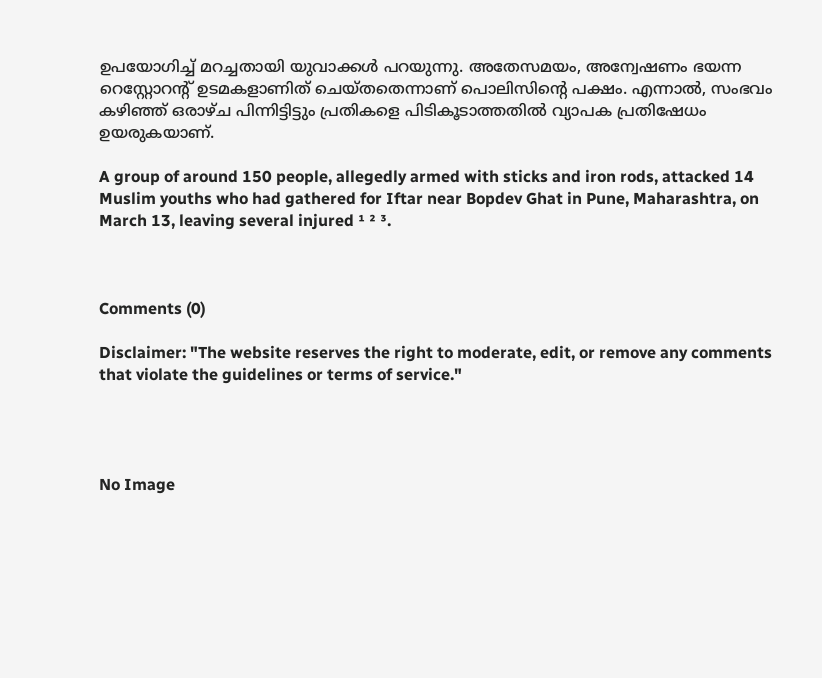ഉപയോഗിച്ച് മറച്ചതായി യുവാക്കൾ പറയുന്നു. അതേസമയം, അന്വേഷണം ഭയന്ന റെസ്റ്റോറന്റ് ഉടമകളാണിത് ചെയ്തതെന്നാണ് പൊലിസിന്റെ പക്ഷം. എന്നാൽ, സംഭവം കഴിഞ്ഞ് ഒരാഴ്ച പിന്നിട്ടിട്ടും പ്രതികളെ പിടികൂടാത്തതിൽ വ്യാപക പ്രതിഷേധം ഉയരുകയാണ്.

A group of around 150 people, allegedly armed with sticks and iron rods, attacked 14 Muslim youths who had gathered for Iftar near Bopdev Ghat in Pune, Maharashtra, on March 13, leaving several injured ¹ ² ³.



Comments (0)

Disclaimer: "The website reserves the right to moderate, edit, or remove any comments that violate the guidelines or terms of service."




No Image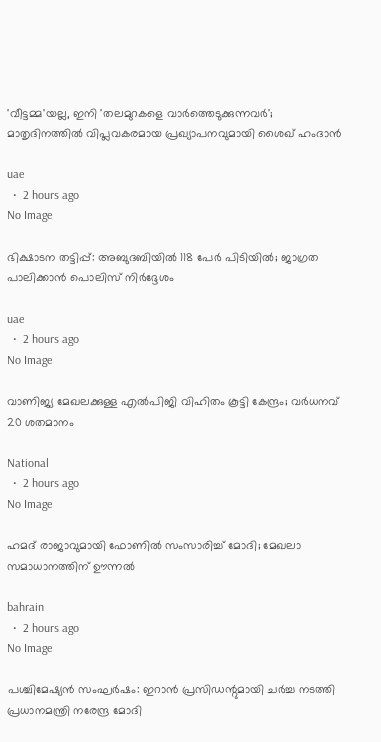'വീട്ടമ്മ'യല്ല, ഇനി 'തലമുറകളെ വാർത്തെടുക്കുന്നവർ'; മാതൃദിനത്തിൽ വിപ്ലവകരമായ പ്രഖ്യാപനവുമായി ശൈഖ് ഹംദാൻ

uae
  •  2 hours ago
No Image

ഭിക്ഷാടന തട്ടിപ്പ്: അബുദബിയിൽ 118 പേർ പിടിയിൽ; ജാഗ്രത പാലിക്കാൻ പൊലിസ് നിർദ്ദേശം

uae
  •  2 hours ago
No Image

വാണിജ്യ മേഖലക്കുള്ള എൽപിജി വിഹിതം കൂട്ടി കേന്ദ്രം; വർധനവ് 20 ശതമാനം

National
  •  2 hours ago
No Image

ഹമദ് രാജാവുമായി ഫോണില്‍ സംസാരിച്ച് മോദി; മേഖലാ സമാധാനത്തിന് ഊന്നല്‍

bahrain
  •  2 hours ago
No Image

പശ്ചിമേഷ്യൻ സംഘർഷം: ഇറാൻ പ്രസിഡന്റുമായി ചർച്ച നടത്തി പ്രധാനമന്ത്രി നരേന്ദ്ര മോദി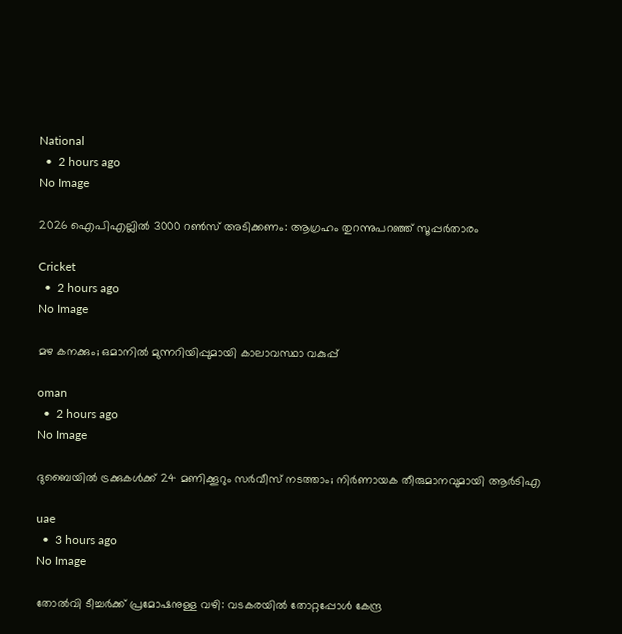National
  •  2 hours ago
No Image

2026 ഐപിഎല്ലിൽ 3000 റൺസ് അടിക്കണം: ആഗ്രഹം തുറന്നുപറഞ്ഞ് സൂപ്പർതാരം

Cricket
  •  2 hours ago
No Image

മഴ കനക്കും; ഒമാനില്‍ മുന്നറിയിപ്പുമായി കാലാവസ്ഥാ വകുപ്പ്

oman
  •  2 hours ago
No Image

ദുബൈയിൽ ട്രക്കുകൾക്ക് 24 മണിക്കൂറും സർവീസ് നടത്താം; നിർണായക തീരുമാനവുമായി ആർടിഎ

uae
  •  3 hours ago
No Image

തോൽവി ടീച്ചർക്ക് പ്രമോഷനുള്ള വഴി: വടകരയിൽ തോറ്റപ്പോൾ കേന്ദ്ര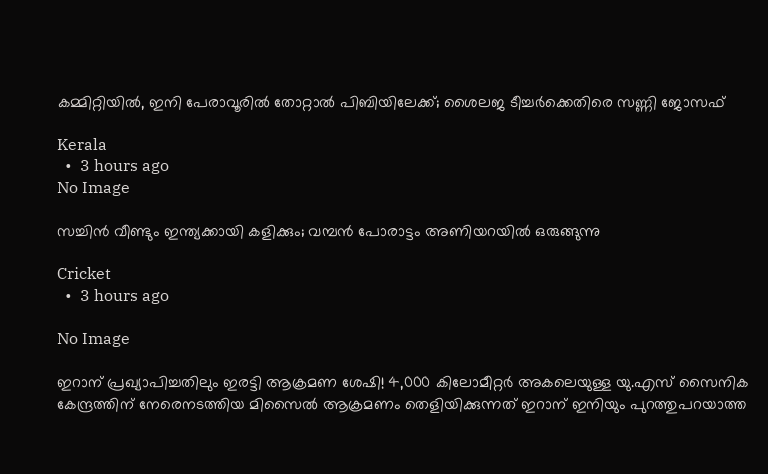കമ്മിറ്റിയിൽ, ഇനി പേരാവൂരിൽ തോറ്റാൽ പിബിയിലേക്ക്; ശൈലജ ടീച്ചർക്കെതിരെ സണ്ണി ജോസഫ്

Kerala
  •  3 hours ago
No Image

സച്ചിൻ വീണ്ടും ഇന്ത്യക്കായി കളിക്കും; വമ്പൻ പോരാട്ടം അണിയറയിൽ ഒരുങ്ങുന്നു

Cricket
  •  3 hours ago

No Image

ഇറാന് പ്രഖ്യാപിച്ചതിലും ഇരട്ടി ആക്രമണ ശേഷി! 4,000 കിലോമീറ്റർ അകലെയുള്ള യു.എസ് സൈനിക കേന്ദ്രത്തിന് നേരെനടത്തിയ മിസൈൽ ആക്രമണം തെളിയിക്കുന്നത് ഇറാന് ഇനിയും പുറത്തുപറയാത്ത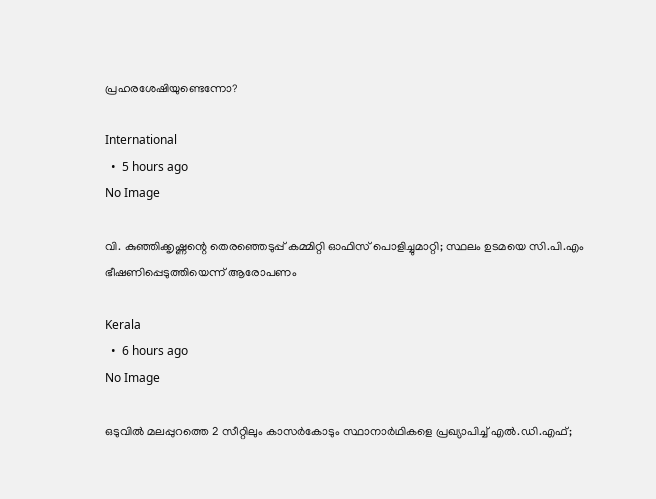പ്രഹരശേഷിയുണ്ടെന്നോ?

International
  •  5 hours ago
No Image

വി. കുഞ്ഞിക്കൃഷ്ണന്റെ തെരഞ്ഞെടുപ്പ് കമ്മിറ്റി ഓഫിസ് പൊളിച്ചുമാറ്റി; സ്ഥലം ഉടമയെ സി.പി.എം ഭീഷണിപ്പെടുത്തിയെന്ന് ആരോപണം

Kerala
  •  6 hours ago
No Image

ഒടുവില്‍ മലപ്പുറത്തെ 2 സീറ്റിലും കാസര്‍കോടും സ്ഥാനാര്‍ഥികളെ പ്രഖ്യാപിച്ച് എല്‍.ഡി.എഫ്;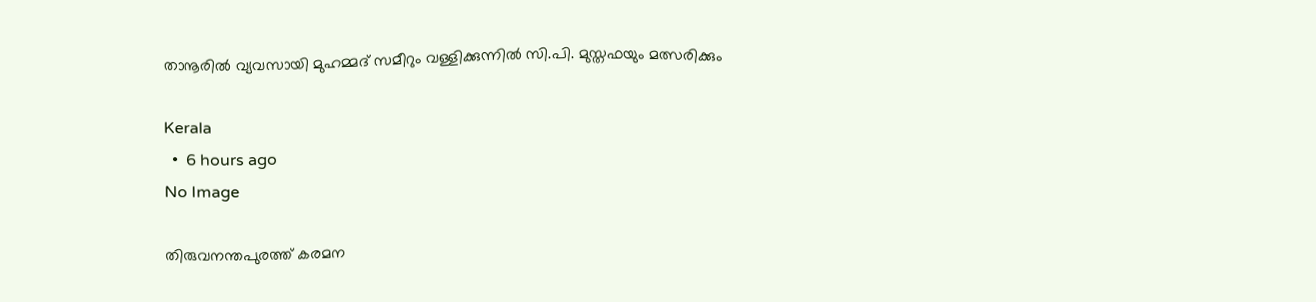താനൂരില്‍ വ്യവസായി മുഹമ്മദ് സമീറും വള്ളിക്കുന്നില്‍ സി.പി. മുസ്തഫയും മത്സരിക്കും

Kerala
  •  6 hours ago
No Image

തിരുവനന്തപുരത്ത് കരമന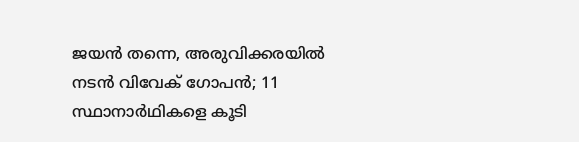ജയന്‍ തന്നെ, അരുവിക്കരയില്‍ നടന്‍ വിവേക് ഗോപന്‍; 11 സ്ഥാനാര്‍ഥികളെ കൂടി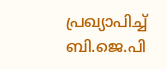പ്രഖ്യാപിച്ച് ബി.ജെ.പി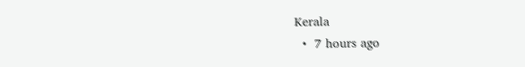Kerala
  •  7 hours ago